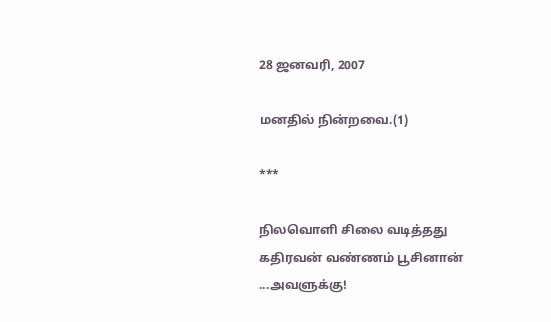28 ஜனவரி, 2007

மனதில் நின்றவை.(1)

***

நிலவொளி சிலை வடித்தது
கதிரவன் வண்ணம் பூசினான்
...அவளுக்கு!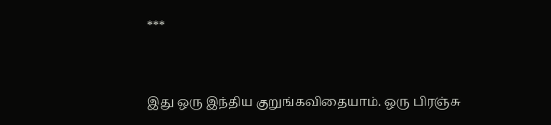***


இது ஒரு இந்திய குறுங்கவிதையாம். ஒரு பிரஞ்சு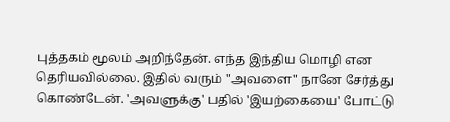புத்தகம் மூலம் அறிந்தேன். எந்த இந்திய மொழி என தெரியவில்லை. இதில் வரும் "அவளை" நானே சேர்த்து கொண்டேன். 'அவளுக்கு' பதில் 'இயற்கையை' போட்டு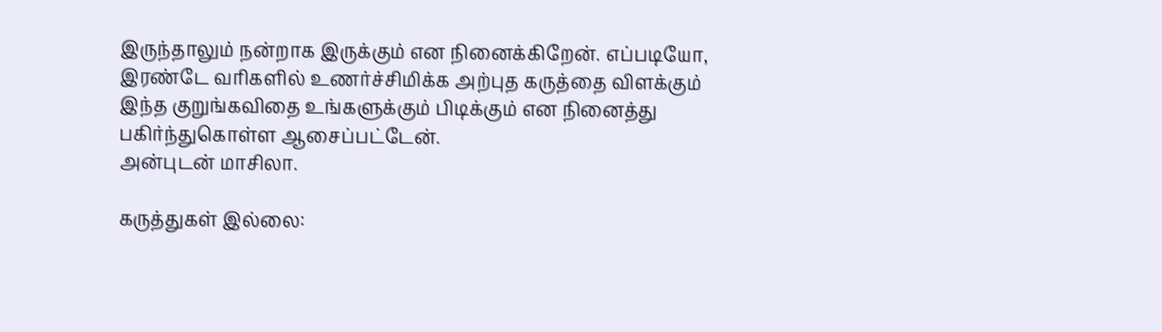இருந்தாலும் நன்றாக இருக்கும் என நினைக்கிறேன். எப்படியோ, இரண்டே வரிகளில் உணர்ச்சிமிக்க அற்புத கருத்தை விளக்கும் இந்த குறுங்கவிதை உங்களுக்கும் பிடிக்கும் என நினைத்து பகிர்ந்துகொள்ள ஆசைப்பட்டேன்.
அன்புடன் மாசிலா.

கருத்துகள் இல்லை: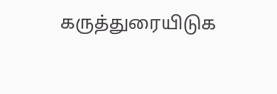கருத்துரையிடுக